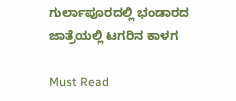ಗುರ್ಲಾಪೂರದಲ್ಲಿ ಭಂಡಾರದ ಜಾತ್ರೆಯಲ್ಲಿ ಟಗರಿನ ಕಾಳಗ

Must Read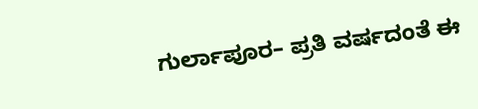ಗುರ್ಲಾಪೂರ– ಪ್ರತಿ ವರ್ಷದಂತೆ ಈ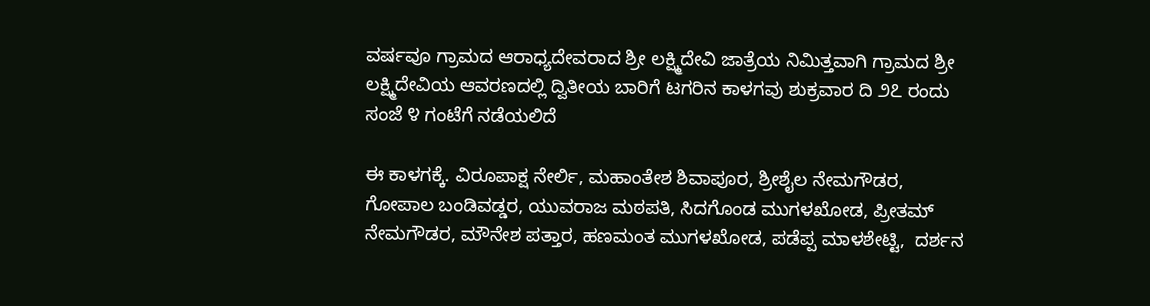ವರ್ಷವೂ ಗ್ರಾಮದ ಆರಾಧ್ಯದೇವರಾದ ಶ್ರೀ ಲಕ್ಷ್ಮಿದೇವಿ ಜಾತ್ರೆಯ ನಿಮಿತ್ತವಾಗಿ ಗ್ರಾಮದ ಶ್ರೀ ಲಕ್ಷ್ಮಿದೇವಿಯ ಆವರಣದಲ್ಲಿ ದ್ವಿತೀಯ ಬಾರಿಗೆ ಟಗರಿನ ಕಾಳಗವು ಶುಕ್ರವಾರ ದಿ ೨೭ ರಂದು ಸಂಜೆ ೪ ಗಂಟೆಗೆ ನಡೆಯಲಿದೆ

ಈ ಕಾಳಗಕ್ಕೆ. ವಿರೂಪಾಕ್ಷ ನೇರ್ಲಿ, ಮಹಾಂತೇಶ ಶಿವಾಪೂರ, ಶ್ರೀಶೈಲ ನೇಮಗೌಡರ, ಗೋಪಾಲ ಬಂಡಿವಡ್ಡರ, ಯುವರಾಜ ಮಠಪತಿ, ಸಿದಗೊಂಡ ಮುಗಳಖೋಡ, ಪ್ರೀತಮ್ ನೇಮಗೌಡರ, ಮೌನೇಶ ಪತ್ತಾರ, ಹಣಮಂತ ಮುಗಳಖೋಡ, ಪಡೆಪ್ಪ ಮಾಳಶೇಟ್ಟಿ,  ದರ್ಶನ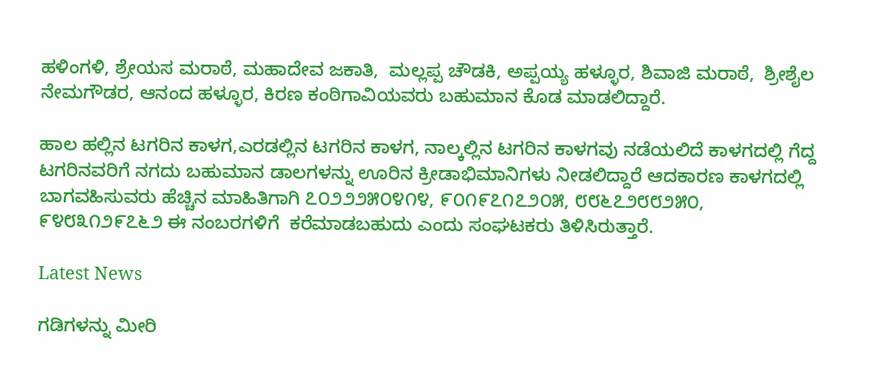ಹಳಿಂಗಳಿ, ಶ್ರೇಯಸ ಮರಾಠೆ, ಮಹಾದೇವ ಜಕಾತಿ,  ಮಲ್ಲಪ್ಪ ಚೌಡಕಿ, ಅಪ್ಪಯ್ಯ ಹಳ್ಳೂರ, ಶಿವಾಜಿ ಮರಾಠೆ,  ಶ್ರೀಶೈಲ ನೇಮಗೌಡರ, ಆನಂದ ಹಳ್ಳೂರ, ಕಿರಣ ಕಂಠಿಗಾವಿಯವರು ಬಹುಮಾನ ಕೊಡ ಮಾಡಲಿದ್ದಾರೆ.

ಹಾಲ ಹಲ್ಲಿನ ಟಗರಿನ ಕಾಳಗ,ಎರಡಲ್ಲಿನ ಟಗರಿನ ಕಾಳಗ, ನಾಲ್ಕಲ್ಲಿನ ಟಗರಿನ ಕಾಳಗವು ನಡೆಯಲಿದೆ ಕಾಳಗದಲ್ಲಿ ಗೆದ್ದ ಟಗರಿನವರಿಗೆ ನಗದು ಬಹುಮಾನ ಡಾಲಗಳನ್ನು ಊರಿನ ಕ್ರೀಡಾಭಿಮಾನಿಗಳು ನೀಡಲಿದ್ದಾರೆ ಆದಕಾರಣ ಕಾಳಗದಲ್ಲಿ ಬಾಗವಹಿಸುವರು ಹೆಚ್ಚಿನ ಮಾಹಿತಿಗಾಗಿ ೭೦೨೨೨೫೦೪೧೪, ೯೦೧೯೭೧೭೨೦೫, ೮೮೬೭೨೮೮೨೫೦, ೯೪೮೩೧೨೯೭೬೨ ಈ ನಂಬರಗಳಿಗೆ  ಕರೆಮಾಡಬಹುದು ಎಂದು ಸಂಘಟಕರು ತಿಳಿಸಿರುತ್ತಾರೆ.

Latest News

ಗಡಿಗಳನ್ನು ಮೀರಿ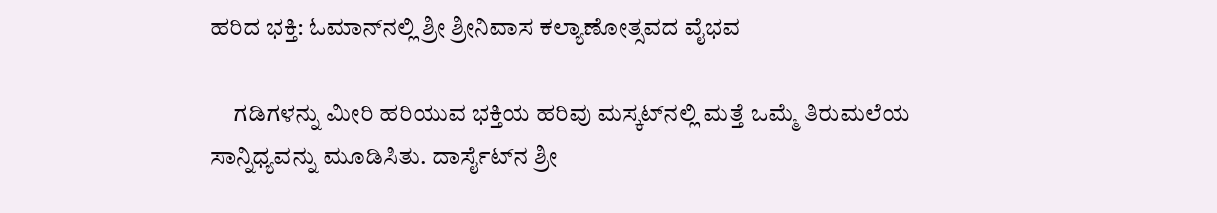ಹರಿದ ಭಕ್ತಿ: ಓಮಾನ್‌ನಲ್ಲಿ ಶ್ರೀ ಶ್ರೀನಿವಾಸ ಕಲ್ಯಾಣೋತ್ಸವದ ವೈಭವ

     ಗಡಿಗಳನ್ನು ಮೀರಿ ಹರಿಯುವ ಭಕ್ತಿಯ ಹರಿವು ಮಸ್ಕಟ್‌ನಲ್ಲಿ ಮತ್ತೆ ಒಮ್ಮೆ ತಿರುಮಲೆಯ ಸಾನ್ನಿಧ್ಯವನ್ನು ಮೂಡಿಸಿತು. ದಾರ್ಸೈಟ್‌ನ ಶ್ರೀ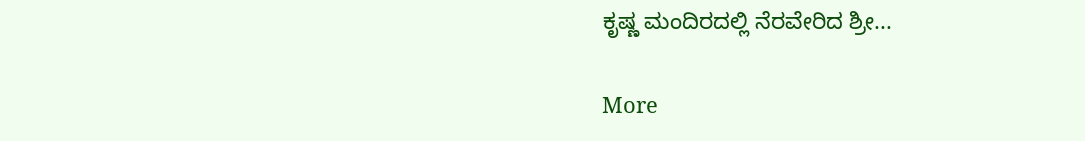ಕೃಷ್ಣ ಮಂದಿರದಲ್ಲಿ ನೆರವೇರಿದ ಶ್ರೀ...

More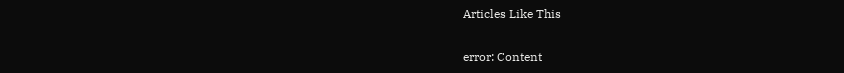Articles Like This

error: Content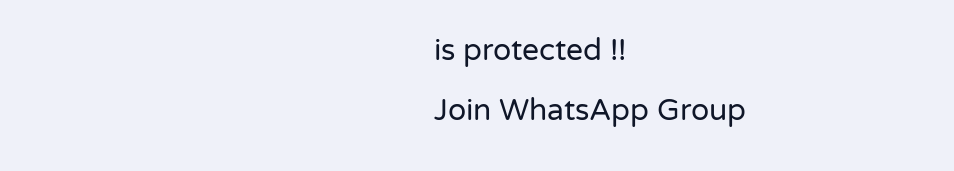is protected !!
Join WhatsApp Group